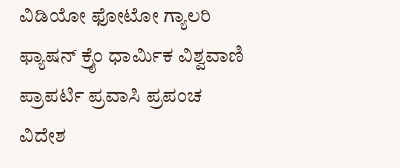ವಿಡಿಯೋ ಫೋಟೋ ಗ್ಯಾಲರಿ ಫ್ಯಾಷನ್ ಕ್ರೈಂ ಧಾರ್ಮಿಕ ವಿಶ್ವವಾಣಿ ಪ್ರಾಪರ್ಟಿ ಪ್ರವಾಸಿ ಪ್ರಪಂಚ ವಿದೇಶ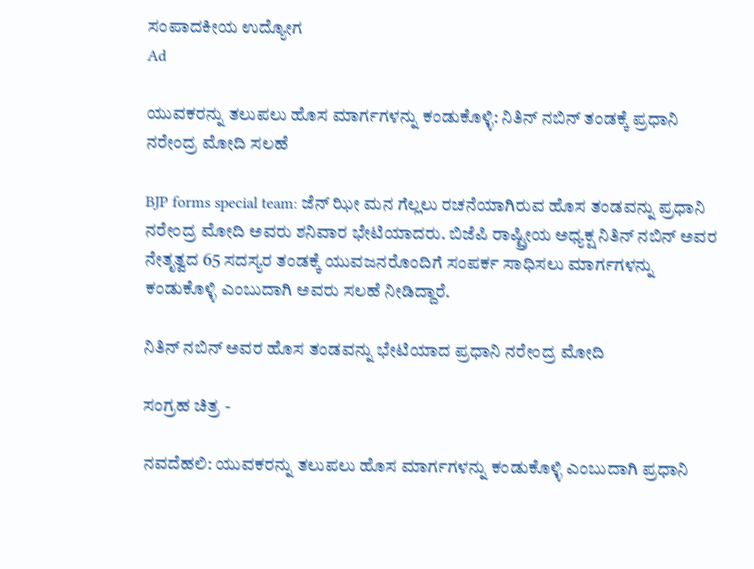ಸಂಪಾದಕೀಯ ಉದ್ಯೋಗ
Ad

ಯುವಕರನ್ನು ತಲುಪಲು ಹೊಸ ಮಾರ್ಗಗಳನ್ನು ಕಂಡುಕೊಳ್ಳಿ: ನಿತಿನ್ ನಬಿನ್ ತಂಡಕ್ಕೆ ಪ್ರಧಾನಿ ನರೇಂದ್ರ ಮೋದಿ ಸಲಹೆ

BJP forms special team: ಜೆನ್ ಝೀ ಮನ ಗೆಲ್ಲಲು ರಚನೆಯಾಗಿರುವ ಹೊಸ ತಂಡವನ್ನು ಪ್ರಧಾನಿ ನರೇಂದ್ರ ಮೋದಿ ಅವರು ಶನಿವಾರ ಭೇಟಿಯಾದರು. ಬಿಜೆಪಿ ರಾಷ್ಟ್ರೀಯ ಅಧ್ಯಕ್ಷ ನಿತಿನ್ ನಬಿನ್ ಅವರ ನೇತೃತ್ವದ 65 ಸದಸ್ಯರ ತಂಡಕ್ಕೆ ಯುವಜನರೊಂದಿಗೆ ಸಂಪರ್ಕ ಸಾಧಿಸಲು ಮಾರ್ಗಗಳನ್ನು ಕಂಡುಕೊಳ್ಳಿ ಎಂಬುದಾಗಿ ಅವರು ಸಲಹೆ ನೀಡಿದ್ದಾರೆ.

ನಿತಿನ್ ನಬಿನ್ ಅವರ ಹೊಸ ತಂಡವನ್ನು ಭೇಟಿಯಾದ ಪ್ರಧಾನಿ ನರೇಂದ್ರ ಮೋದಿ

ಸಂಗ್ರಹ ಚಿತ್ರ -

ನವದೆಹಲಿ: ಯುವಕರನ್ನು ತಲುಪಲು ಹೊಸ ಮಾರ್ಗಗಳನ್ನು ಕಂಡುಕೊಳ್ಳಿ ಎಂಬುದಾಗಿ ಪ್ರಧಾನಿ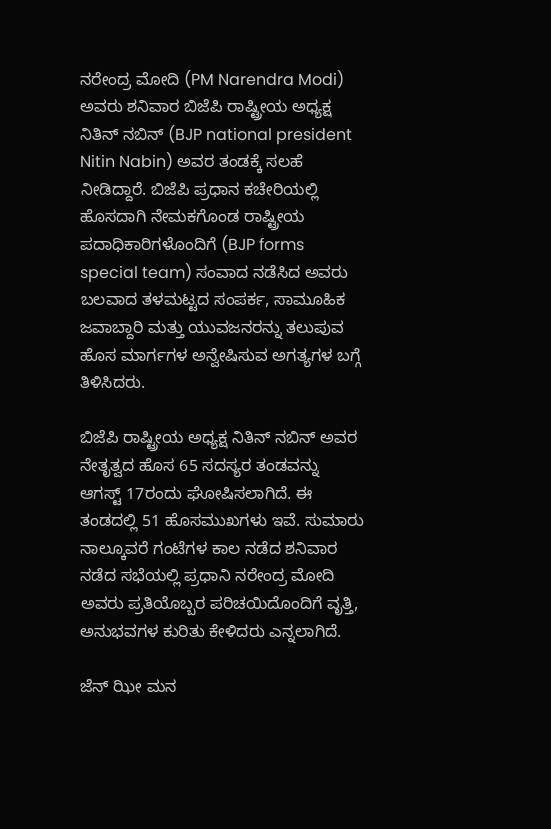ನರೇಂದ್ರ ಮೋದಿ (PM Narendra Modi) ಅವರು ಶನಿವಾರ ಬಿಜೆಪಿ ರಾಷ್ಟ್ರೀಯ ಅಧ್ಯಕ್ಷ ನಿತಿನ್ ನಬಿನ್ (BJP national president Nitin Nabin) ಅವರ ತಂಡಕ್ಕೆ ಸಲಹೆ ನೀಡಿದ್ದಾರೆ. ಬಿಜೆಪಿ ಪ್ರಧಾನ ಕಚೇರಿಯಲ್ಲಿ ಹೊಸದಾಗಿ ನೇಮಕಗೊಂಡ ರಾಷ್ಟ್ರೀಯ ಪದಾಧಿಕಾರಿಗಳೊಂದಿಗೆ (BJP forms special team) ಸಂವಾದ ನಡೆಸಿದ ಅವರು ಬಲವಾದ ತಳಮಟ್ಟದ ಸಂಪರ್ಕ, ಸಾಮೂಹಿಕ ಜವಾಬ್ದಾರಿ ಮತ್ತು ಯುವಜನರನ್ನು ತಲುಪುವ ಹೊಸ ಮಾರ್ಗಗಳ ಅನ್ವೇಷಿಸುವ ಅಗತ್ಯಗಳ ಬಗ್ಗೆ ತಿಳಿಸಿದರು.

ಬಿಜೆಪಿ ರಾಷ್ಟ್ರೀಯ ಅಧ್ಯಕ್ಷ ನಿತಿನ್ ನಬಿನ್ ಅವರ ನೇತೃತ್ವದ ಹೊಸ 65 ಸದಸ್ಯರ ತಂಡವನ್ನು ಆಗಸ್ಟ್ 17ರಂದು ಘೋಷಿಸಲಾಗಿದೆ. ಈ ತಂಡದಲ್ಲಿ 51 ಹೊಸಮುಖಗಳು ಇವೆ. ಸುಮಾರು ನಾಲ್ಕೂವರೆ ಗಂಟೆಗಳ ಕಾಲ ನಡೆದ ಶನಿವಾರ ನಡೆದ ಸಭೆಯಲ್ಲಿ ಪ್ರಧಾನಿ ನರೇಂದ್ರ ಮೋದಿ ಅವರು ಪ್ರತಿಯೊಬ್ಬರ ಪರಿಚಯಿದೊಂದಿಗೆ ವೃತ್ತಿ, ಅನುಭವಗಳ ಕುರಿತು ಕೇಳಿದರು ಎನ್ನಲಾಗಿದೆ.

ಜೆನ್ ಝೀ ಮನ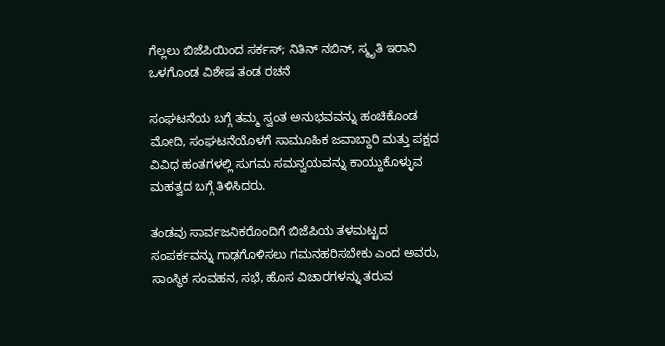ಗೆಲ್ಲಲು ಬಿಜೆಪಿಯಿಂದ ಸರ್ಕಸ್‌; ನಿತಿನ್ ನಬಿನ್, ಸ್ಮೃತಿ ಇರಾನಿ ಒಳಗೊಂಡ ವಿಶೇಷ ತಂಡ ರಚನೆ

ಸಂಘಟನೆಯ ಬಗ್ಗೆ ತಮ್ಮ ಸ್ವಂತ ಅನುಭವವನ್ನು ಹಂಚಿಕೊಂಡ ಮೋದಿ, ಸಂಘಟನೆಯೊಳಗೆ ಸಾಮೂಹಿಕ ಜವಾಬ್ದಾರಿ ಮತ್ತು ಪಕ್ಷದ ವಿವಿಧ ಹಂತಗಳಲ್ಲಿ ಸುಗಮ ಸಮನ್ವಯವನ್ನು ಕಾಯ್ದುಕೊಳ್ಳುವ ಮಹತ್ವದ ಬಗ್ಗೆ ತಿಳಿಸಿದರು.

ತಂಡವು ಸಾರ್ವಜನಿಕರೊಂದಿಗೆ ಬಿಜೆಪಿಯ ತಳಮಟ್ಟದ ಸಂಪರ್ಕವನ್ನು ಗಾಢಗೊಳಿಸಲು ಗಮನಹರಿಸಬೇಕು ಎಂದ ಅವರು, ಸಾಂಸ್ಥಿಕ ಸಂವಹನ, ಸಭೆ, ಹೊಸ ವಿಚಾರಗಳನ್ನು ತರುವ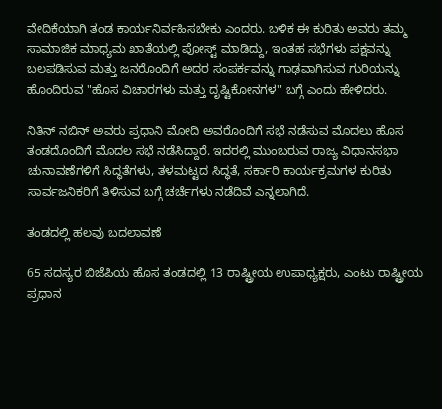ವೇದಿಕೆಯಾಗಿ ತಂಡ ಕಾರ್ಯನಿರ್ವಹಿಸಬೇಕು ಎಂದರು. ಬಳಿಕ ಈ ಕುರಿತು ಅವರು ತಮ್ಮ ಸಾಮಾಜಿಕ ಮಾಧ್ಯಮ ಖಾತೆಯಲ್ಲಿ ಪೋಸ್ಟ್ ಮಾಡಿದ್ದು, ಇಂತಹ ಸಭೆಗಳು ಪಕ್ಷವನ್ನು ಬಲಪಡಿಸುವ ಮತ್ತು ಜನರೊಂದಿಗೆ ಅದರ ಸಂಪರ್ಕವನ್ನು ಗಾಢವಾಗಿಸುವ ಗುರಿಯನ್ನು ಹೊಂದಿರುವ "ಹೊಸ ವಿಚಾರಗಳು ಮತ್ತು ದೃಷ್ಟಿಕೋನಗಳ" ಬಗ್ಗೆ ಎಂದು ಹೇಳಿದರು.

ನಿತಿನ್ ನಬಿನ್ ಅವರು ಪ್ರಧಾನಿ ಮೋದಿ ಅವರೊಂದಿಗೆ ಸಭೆ ನಡೆಸುವ ಮೊದಲು ಹೊಸ ತಂಡದೊಂದಿಗೆ ಮೊದಲ ಸಭೆ ನಡೆಸಿದ್ದಾರೆ. ಇದರಲ್ಲಿ ಮುಂಬರುವ ರಾಜ್ಯ ವಿಧಾನಸಭಾ ಚುನಾವಣೆಗಳಿಗೆ ಸಿದ್ಧತೆಗಳು, ತಳಮಟ್ಟದ ಸಿದ್ಧತೆ, ಸರ್ಕಾರಿ ಕಾರ್ಯಕ್ರಮಗಳ ಕುರಿತು ಸಾರ್ವಜನಿಕರಿಗೆ ತಿಳಿಸುವ ಬಗ್ಗೆ ಚರ್ಚೆಗಳು ನಡೆದಿವೆ ಎನ್ನಲಾಗಿದೆ.

ತಂಡದಲ್ಲಿ ಹಲವು ಬದಲಾವಣೆ

65 ಸದಸ್ಯರ ಬಿಜೆಪಿಯ ಹೊಸ ತಂಡದಲ್ಲಿ 13 ರಾಷ್ಟ್ರೀಯ ಉಪಾಧ್ಯಕ್ಷರು, ಎಂಟು ರಾಷ್ಟ್ರೀಯ ಪ್ರಧಾನ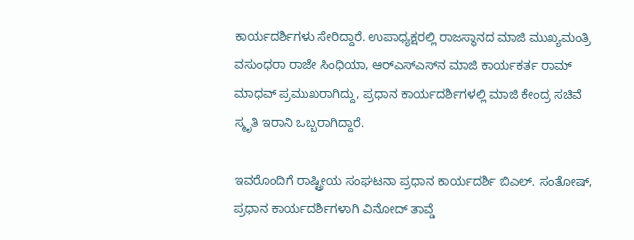ಕಾರ್ಯದರ್ಶಿಗಳು ಸೇರಿದ್ದಾರೆ. ಉಪಾಧ್ಯಕ್ಷರಲ್ಲಿ ರಾಜಸ್ಥಾನದ ಮಾಜಿ ಮುಖ್ಯಮಂತ್ರಿ ವಸುಂಧರಾ ರಾಜೇ ಸಿಂಧಿಯಾ, ಆರ್‌ಎಸ್‌ಎಸ್‌ನ ಮಾಜಿ ಕಾರ್ಯಕರ್ತ ರಾಮ್ ಮಾಧವ್ ಪ್ರಮುಖರಾಗಿದ್ದು, ಪ್ರಧಾನ ಕಾರ್ಯದರ್ಶಿಗಳಲ್ಲಿ ಮಾಜಿ ಕೇಂದ್ರ ಸಚಿವೆ ಸ್ಮೃತಿ ಇರಾನಿ ಒಬ್ಬರಾಗಿದ್ದಾರೆ.

ಇವರೊಂದಿಗೆ ರಾಷ್ಟ್ರೀಯ ಸಂಘಟನಾ ಪ್ರಧಾನ ಕಾರ್ಯದರ್ಶಿ ಬಿಎಲ್. ಸಂತೋಷ್, ಪ್ರಧಾನ ಕಾರ್ಯದರ್ಶಿಗಳಾಗಿ ವಿನೋದ್ ತಾವ್ಡೆ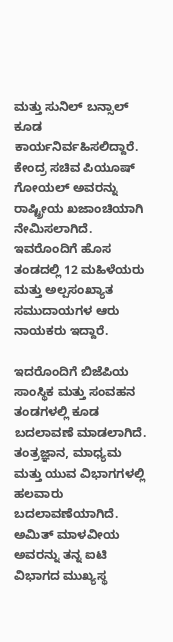ಮತ್ತು ಸುನಿಲ್ ಬನ್ಸಾಲ್ ಕೂಡ ಕಾರ್ಯನಿರ್ವಹಿಸಲಿದ್ದಾರೆ. ಕೇಂದ್ರ ಸಚಿವ ಪಿಯೂಷ್ ಗೋಯಲ್ ಅವರನ್ನು ರಾಷ್ಟ್ರೀಯ ಖಜಾಂಚಿಯಾಗಿ ನೇಮಿಸಲಾಗಿದೆ. ಇವರೊಂದಿಗೆ ಹೊಸ ತಂಡದಲ್ಲಿ 12 ಮಹಿಳೆಯರು ಮತ್ತು ಅಲ್ಪಸಂಖ್ಯಾತ ಸಮುದಾಯಗಳ ಆರು ನಾಯಕರು ಇದ್ದಾರೆ.

ಇದರೊಂದಿಗೆ ಬಿಜೆಪಿಯ ಸಾಂಸ್ಥಿಕ ಮತ್ತು ಸಂವಹನ ತಂಡಗಳಲ್ಲಿ ಕೂಡ ಬದಲಾವಣೆ ಮಾಡಲಾಗಿದೆ. ತಂತ್ರಜ್ಞಾನ, ಮಾಧ್ಯಮ ಮತ್ತು ಯುವ ವಿಭಾಗಗಳಲ್ಲಿ ಹಲವಾರು ಬದಲಾವಣೆಯಾಗಿದೆ. ಅಮಿತ್ ಮಾಳವೀಯ ಅವರನ್ನು ತನ್ನ ಐಟಿ ವಿಭಾಗದ ಮುಖ್ಯಸ್ಥ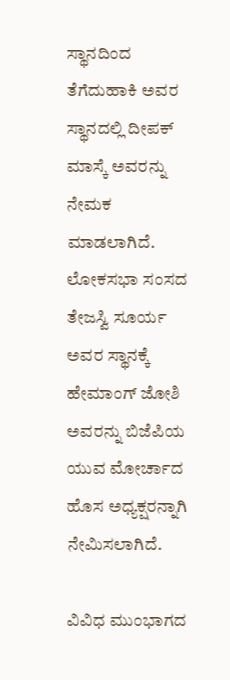ಸ್ಥಾನದಿಂದ ತೆಗೆದುಹಾಕಿ ಅವರ ಸ್ಥಾನದಲ್ಲಿ ದೀಪಕ್ ಮಾಸ್ಕೆ ಅವರನ್ನು ನೇಮಕ ಮಾಡಲಾಗಿದೆ. ಲೋಕಸಭಾ ಸಂಸದ ತೇಜಸ್ವಿ ಸೂರ್ಯ ಅವರ ಸ್ಥಾನಕ್ಕೆ ಹೇಮಾಂಗ್ ಜೋಶಿ ಅವರನ್ನು ಬಿಜೆಪಿಯ ಯುವ ಮೋರ್ಚಾದ ಹೊಸ ಅಧ್ಯಕ್ಷರನ್ನಾಗಿ ನೇಮಿಸಲಾಗಿದೆ.

ವಿವಿಧ ಮುಂಭಾಗದ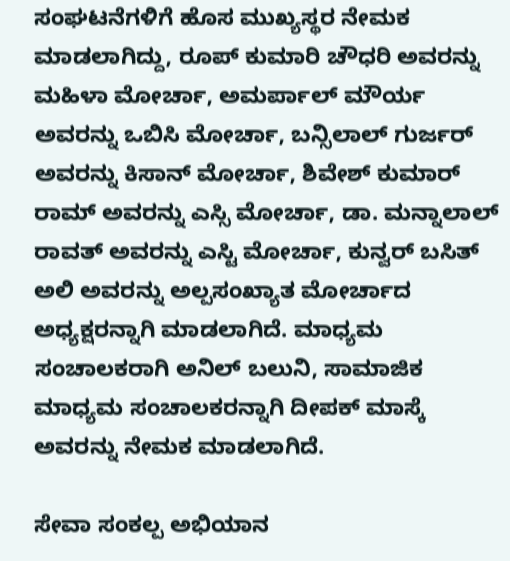ಸಂಘಟನೆಗಳಿಗೆ ಹೊಸ ಮುಖ್ಯಸ್ಥರ ನೇಮಕ ಮಾಡಲಾಗಿದ್ದು, ರೂಪ್ ಕುಮಾರಿ ಚೌಧರಿ ಅವರನ್ನು ಮಹಿಳಾ ಮೋರ್ಚಾ, ಅಮರ್ಪಾಲ್ ಮೌರ್ಯ ಅವರನ್ನು ಒಬಿಸಿ ಮೋರ್ಚಾ, ಬನ್ಸಿಲಾಲ್ ಗುರ್ಜರ್ ಅವರನ್ನು ಕಿಸಾನ್ ಮೋರ್ಚಾ, ಶಿವೇಶ್ ಕುಮಾರ್ ರಾಮ್ ಅವರನ್ನು ಎಸ್ಸಿ ಮೋರ್ಚಾ, ಡಾ. ಮನ್ನಾಲಾಲ್ ರಾವತ್ ಅವರನ್ನು ಎಸ್ಟಿ ಮೋರ್ಚಾ, ಕುನ್ವರ್ ಬಸಿತ್ ಅಲಿ ಅವರನ್ನು ಅಲ್ಪಸಂಖ್ಯಾತ ಮೋರ್ಚಾದ ಅಧ್ಯಕ್ಷರನ್ನಾಗಿ ಮಾಡಲಾಗಿದೆ. ಮಾಧ್ಯಮ ಸಂಚಾಲಕರಾಗಿ ಅನಿಲ್ ಬಲುನಿ, ಸಾಮಾಜಿಕ ಮಾಧ್ಯಮ ಸಂಚಾಲಕರನ್ನಾಗಿ ದೀಪಕ್ ಮಾಸ್ಕೆ ಅವರನ್ನು ನೇಮಕ ಮಾಡಲಾಗಿದೆ.

ಸೇವಾ ಸಂಕಲ್ಪ ಅಭಿಯಾನ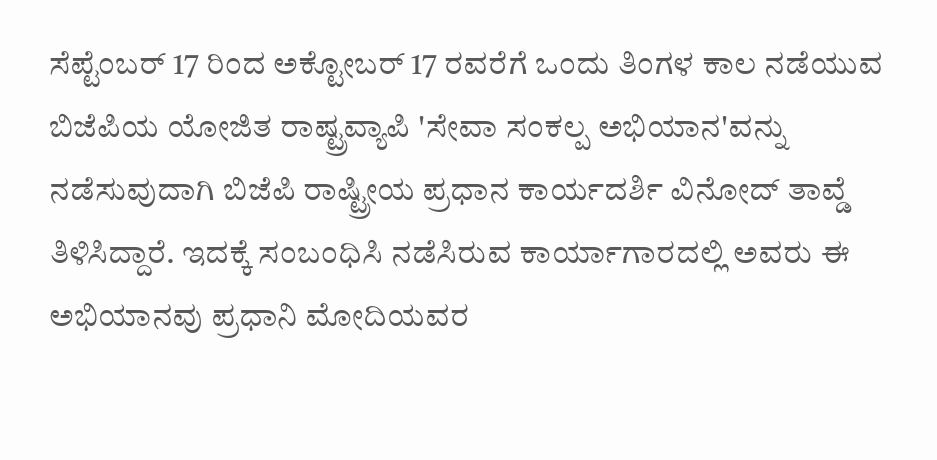ಸೆಪ್ಟೆಂಬರ್ 17 ರಿಂದ ಅಕ್ಟೋಬರ್ 17 ರವರೆಗೆ ಒಂದು ತಿಂಗಳ ಕಾಲ ನಡೆಯುವ ಬಿಜೆಪಿಯ ಯೋಜಿತ ರಾಷ್ಟ್ರವ್ಯಾಪಿ 'ಸೇವಾ ಸಂಕಲ್ಪ ಅಭಿಯಾನ'ವನ್ನು ನಡೆಸುವುದಾಗಿ ಬಿಜೆಪಿ ರಾಷ್ಟ್ರೀಯ ಪ್ರಧಾನ ಕಾರ್ಯದರ್ಶಿ ವಿನೋದ್ ತಾವ್ಡೆ ತಿಳಿಸಿದ್ದಾರೆ. ಇದಕ್ಕೆ ಸಂಬಂಧಿಸಿ ನಡೆಸಿರುವ ಕಾರ್ಯಾಗಾರದಲ್ಲಿ ಅವರು ಈ ಅಭಿಯಾನವು ಪ್ರಧಾನಿ ಮೋದಿಯವರ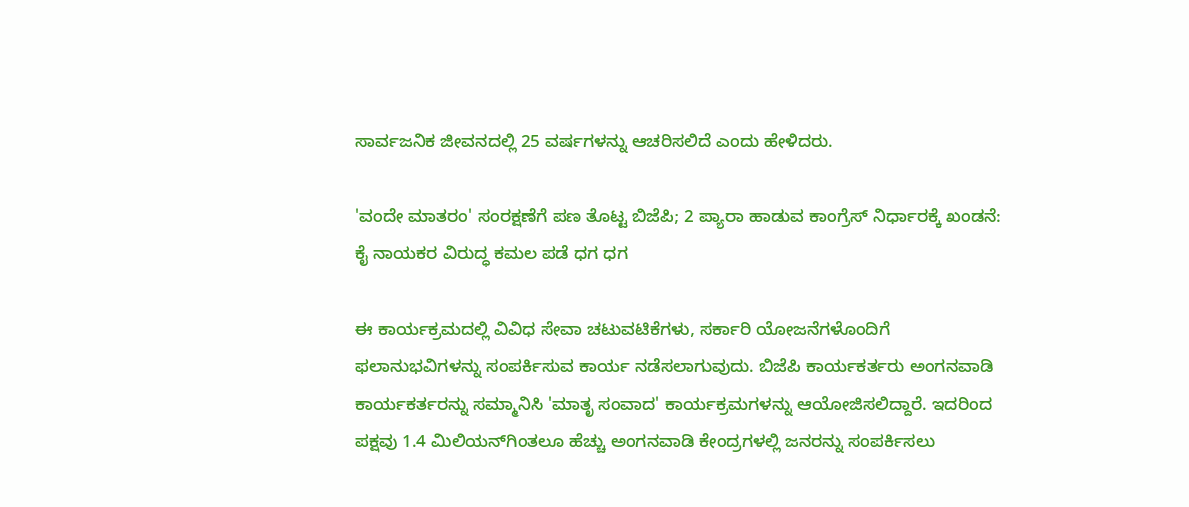ಸಾರ್ವಜನಿಕ ಜೀವನದಲ್ಲಿ 25 ವರ್ಷಗಳನ್ನು ಆಚರಿಸಲಿದೆ ಎಂದು ಹೇಳಿದರು.

'ವಂದೇ ಮಾತರಂ' ಸಂರಕ್ಷಣೆಗೆ ಪಣ ತೊಟ್ಟ ಬಿಜೆಪಿ; 2 ಪ್ಯಾರಾ ಹಾಡುವ ಕಾಂಗ್ರೆಸ್‌ ನಿರ್ಧಾರಕ್ಕೆ ಖಂಡನೆ: ಕೈ ನಾಯಕರ ವಿರುದ್ಧ ಕಮಲ ಪಡೆ ಧಗ ಧಗ

ಈ ಕಾರ್ಯಕ್ರಮದಲ್ಲಿ ವಿವಿಧ ಸೇವಾ ಚಟುವಟಿಕೆಗಳು, ಸರ್ಕಾರಿ ಯೋಜನೆಗಳೊಂದಿಗೆ ಫಲಾನುಭವಿಗಳನ್ನು ಸಂಪರ್ಕಿಸುವ ಕಾರ್ಯ ನಡೆಸಲಾಗುವುದು. ಬಿಜೆಪಿ ಕಾರ್ಯಕರ್ತರು ಅಂಗನವಾಡಿ ಕಾರ್ಯಕರ್ತರನ್ನು ಸಮ್ಮಾನಿಸಿ 'ಮಾತೃ ಸಂವಾದ' ಕಾರ್ಯಕ್ರಮಗಳನ್ನು ಆಯೋಜಿಸಲಿದ್ದಾರೆ. ಇದರಿಂದ ಪಕ್ಷವು 1.4 ಮಿಲಿಯನ್‌ಗಿಂತಲೂ ಹೆಚ್ಚು ಅಂಗನವಾಡಿ ಕೇಂದ್ರಗಳಲ್ಲಿ ಜನರನ್ನು ಸಂಪರ್ಕಿಸಲು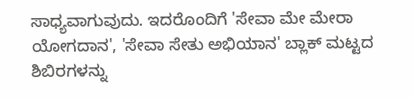ಸಾಧ್ಯವಾಗುವುದು. ಇದರೊಂದಿಗೆ 'ಸೇವಾ ಮೇ ಮೇರಾ ಯೋಗದಾನ', 'ಸೇವಾ ಸೇತು ಅಭಿಯಾನ' ಬ್ಲಾಕ್ ಮಟ್ಟದ ಶಿಬಿರಗಳನ್ನು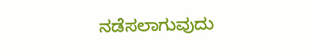ನಡೆಸಲಾಗುವುದು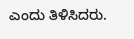ಎಂದು ತಿಳಿಸಿದರು.